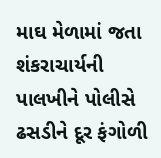માઘ મેળામાં જતા શંકરાચાર્યની પાલખીને પોલીસે ઢસડીને દૂર ફંગોળી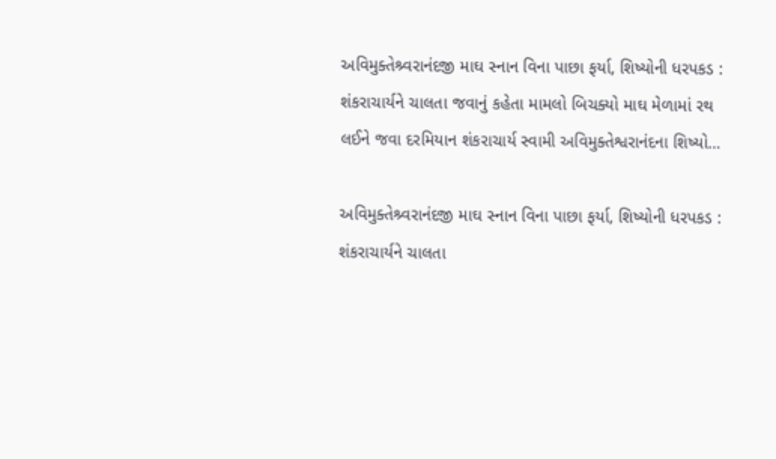અવિમુક્તેશ્ર્વરાનંદજી માઘ સ્નાન વિના પાછા ફર્યા, શિષ્યોની ધરપકડ : શંકરાચાર્યને ચાલતા જવાનું કહેતા મામલો બિચક્યો માઘ મેળામાં રથ લઈને જવા દરમિયાન શંકરાચાર્ય સ્વામી અવિમુક્તેશ્વરાનંદના શિષ્યો…

અવિમુક્તેશ્ર્વરાનંદજી માઘ સ્નાન વિના પાછા ફર્યા, શિષ્યોની ધરપકડ : શંકરાચાર્યને ચાલતા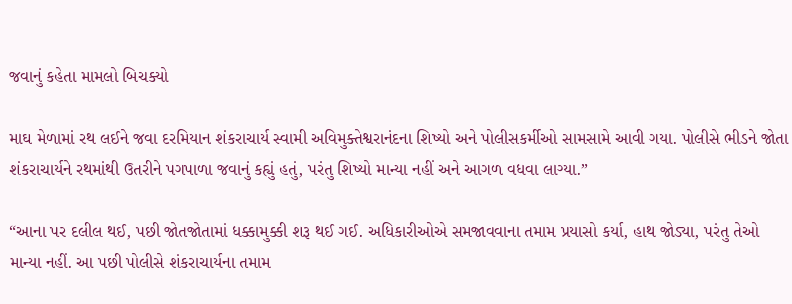જવાનું કહેતા મામલો બિચક્યો

માઘ મેળામાં રથ લઈને જવા દરમિયાન શંકરાચાર્ય સ્વામી અવિમુક્તેશ્વરાનંદના શિષ્યો અને પોલીસકર્મીઓ સામસામે આવી ગયા. પોલીસે ભીડને જોતા શંકરાચાર્યને રથમાંથી ઉતરીને પગપાળા જવાનું કહ્યું હતું, પરંતુ શિષ્યો માન્યા નહીં અને આગળ વધવા લાગ્યા.”

“આના પર દલીલ થઈ, પછી જોતજોતામાં ધક્કામુક્કી શરૂ થઈ ગઈ. અધિકારીઓએ સમજાવવાના તમામ પ્રયાસો કર્યા, હાથ જોડ્યા, પરંતુ તેઓ માન્યા નહીં. આ પછી પોલીસે શંકરાચાર્યના તમામ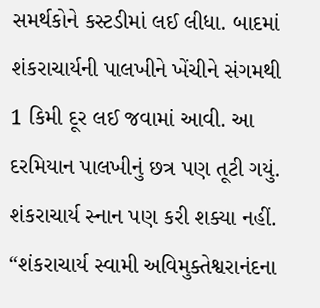સમર્થકોને કસ્ટડીમાં લઈ લીધા. બાદમાં શંકરાચાર્યની પાલખીને ખેંચીને સંગમથી 1 કિમી દૂર લઈ જવામાં આવી. આ દરમિયાન પાલખીનું છત્ર પણ તૂટી ગયું. શંકરાચાર્ય સ્નાન પણ કરી શક્યા નહીં. “શંકરાચાર્ય સ્વામી અવિમુક્તેશ્વરાનંદના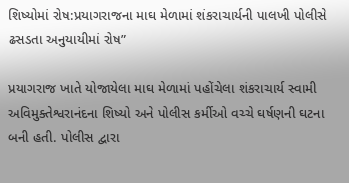શિષ્યોમાં રોષ:પ્રયાગરાજના માઘ મેળામાં શંકરાચાર્યની પાલખી પોલીસે ઢસડતા અનુયાયીમાં રોષ”

પ્રયાગરાજ ખાતે યોજાયેલા માઘ મેળામાં પહોંચેલા શંકરાચાર્ય સ્વામી અવિમુક્તેશ્વરાનંદના શિષ્યો અને પોલીસ કર્મીઓ વચ્ચે ઘર્ષણની ઘટના બની હતી. પોલીસ દ્વારા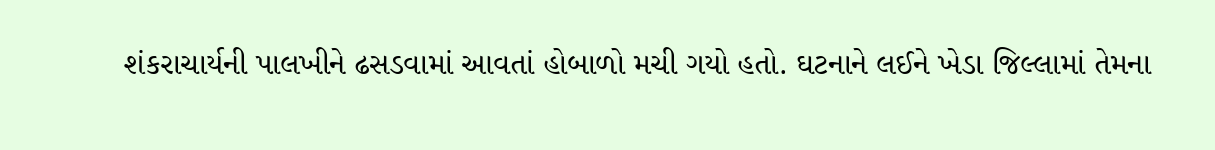શંકરાચાર્યની પાલખીને ઢસડવામાં આવતાં હોબાળો મચી ગયો હતો. ઘટનાને લઈને ખેડા જિલ્લામાં તેમના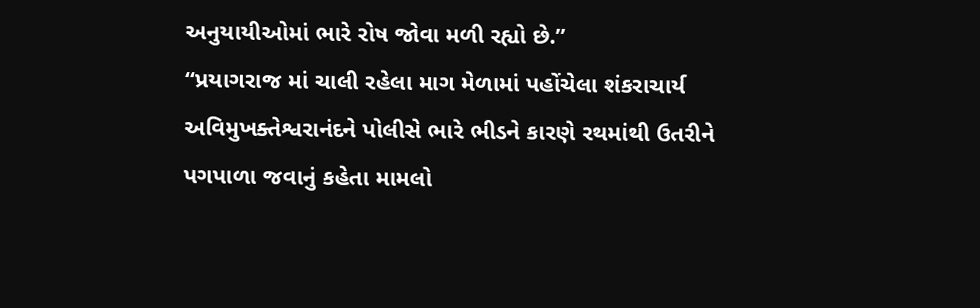અનુયાયીઓમાં ભારે રોષ જોવા મળી રહ્યો છે.”
“પ્રયાગરાજ માં ચાલી રહેલા માગ મેળામાં પહોંચેલા શંકરાચાર્ય અવિમુખક્તેશ્વરાનંદને પોલીસે ભારે ભીડને કારણે રથમાંથી ઉતરીને પગપાળા જવાનું કહેતા મામલો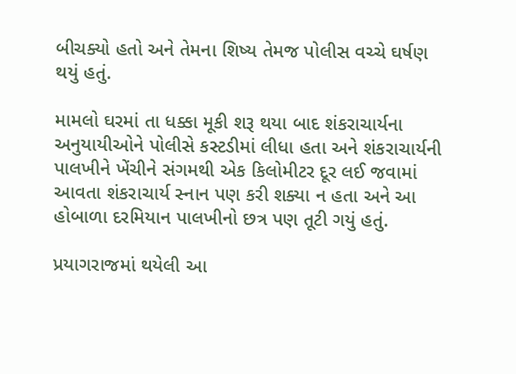બીચક્યો હતો અને તેમના શિષ્ય તેમજ પોલીસ વચ્ચે ઘર્ષણ થયું હતું.

મામલો ઘરમાં તા ધક્કા મૂકી શરૂ થયા બાદ શંકરાચાર્યના અનુયાયીઓને પોલીસે કસ્ટડીમાં લીધા હતા અને શંકરાચાર્યની પાલખીને ખેંચીને સંગમથી એક કિલોમીટર દૂર લઈ જવામાં આવતા શંકરાચાર્ય સ્નાન પણ કરી શક્યા ન હતા અને આ હોબાળા દરમિયાન પાલખીનો છત્ર પણ તૂટી ગયું હતું.

પ્રયાગરાજમાં થયેલી આ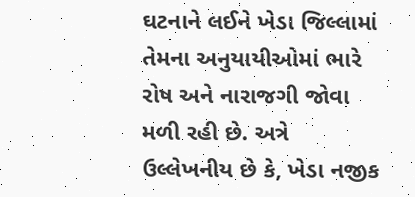ઘટનાને લઈને ખેડા જિલ્લામાં તેમના અનુયાયીઓમાં ભારે રોષ અને નારાજગી જોવા મળી રહી છે. અત્રે ઉલ્લેખનીય છે કે, ખેડા નજીક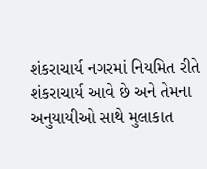શંકરાચાર્ય નગરમાં નિયમિત રીતે શંકરાચાર્ય આવે છે અને તેમના અનુયાયીઓ સાથે મુલાકાત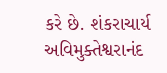કરે છે. શંકરાચાર્ય અવિમુક્તેશ્વરાનંદ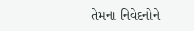તેમના નિવેદનોને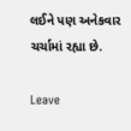લઈને પણ અનેકવાર ચર્ચામાં રહ્યા છે.

Leave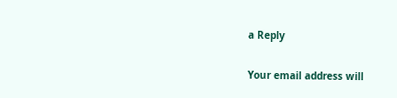a Reply

Your email address will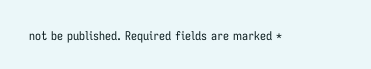not be published. Required fields are marked *